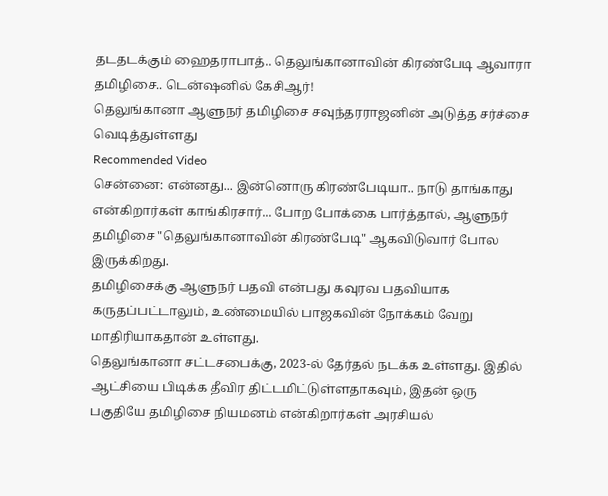தடதடக்கும் ஹைதராபாத்.. தெலுங்கானாவின் கிரண்பேடி ஆவாரா தமிழிசை.. டென்ஷனில் கேசிஆர்!
தெலுங்கானா ஆளுநர் தமிழிசை சவுந்தரராஜனின் அடுத்த சர்ச்சை வெடித்துள்ளது
Recommended Video
சென்னை: என்னது... இன்னொரு கிரண்பேடியா.. நாடு தாங்காது என்கிறார்கள் காங்கிரசார்... போற போக்கை பார்த்தால், ஆளுநர் தமிழிசை "தெலுங்கானாவின் கிரண்பேடி" ஆகவிடுவார் போல இருக்கிறது.
தமிழிசைக்கு ஆளுநர் பதவி என்பது கவுரவ பதவியாக கருதப்பட்டாலும், உண்மையில் பாஜகவின் நோக்கம் வேறு மாதிரியாகதான் உள்ளது.
தெலுங்கானா சட்டசபைக்கு, 2023-ல் தேர்தல் நடக்க உள்ளது. இதில் ஆட்சியை பிடிக்க தீவிர திட்டமிட்டுள்ளதாகவும், இதன் ஒரு பகுதியே தமிழிசை நியமனம் என்கிறார்கள் அரசியல்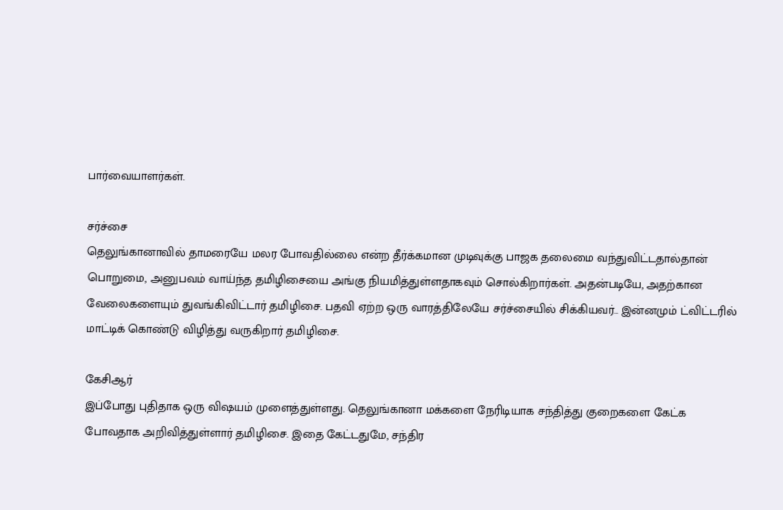பார்வையாளர்கள்.

சர்ச்சை
தெலுங்கானாவில் தாமரையே மலர போவதில்லை என்ற தீர்க்கமான முடிவுக்கு பாஜக தலைமை வந்துவிட்டதால்தான் பொறுமை, அனுபவம் வாய்ந்த தமிழிசையை அங்கு நியமித்துள்ளதாகவும் சொல்கிறார்கள். அதன்படியே, அதற்கான வேலைகளையும் துவங்கிவிட்டார் தமிழிசை. பதவி ஏற்ற ஒரு வாரத்திலேயே சர்ச்சையில் சிக்கியவர்.. இன்னமும் ட்விட்டரில் மாட்டிக் கொண்டு விழித்து வருகிறார் தமிழிசை.

கேசிஆர்
இப்போது புதிதாக ஒரு விஷயம் முளைத்துள்ளது. தெலுங்கானா மக்களை நேரிடியாக சந்தித்து குறைகளை கேட்க போவதாக அறிவித்துள்ளார் தமிழிசை. இதை கேட்டதுமே, சந்திர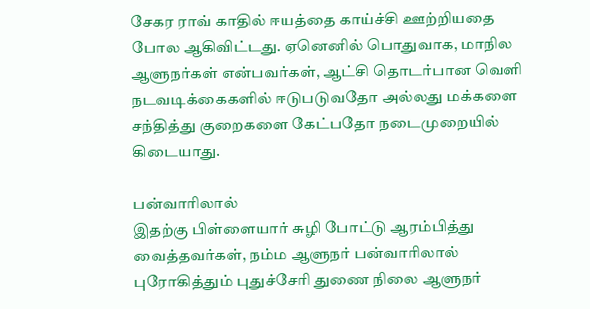சேகர ராவ் காதில் ஈயத்தை காய்ச்சி ஊற்றியதை போல ஆகிவிட்டது. ஏனெனில் பொதுவாக, மாநில ஆளுநர்கள் என்பவர்கள், ஆட்சி தொடர்பான வெளி நடவடிக்கைகளில் ஈடுபடுவதோ அல்லது மக்களை சந்தித்து குறைகளை கேட்பதோ நடைமுறையில் கிடையாது.

பன்வாரிலால்
இதற்கு பிள்ளையார் சுழி போட்டு ஆரம்பித்து வைத்தவர்கள், நம்ம ஆளுநர் பன்வாரிலால் புரோகித்தும் புதுச்சேரி துணை நிலை ஆளுநர்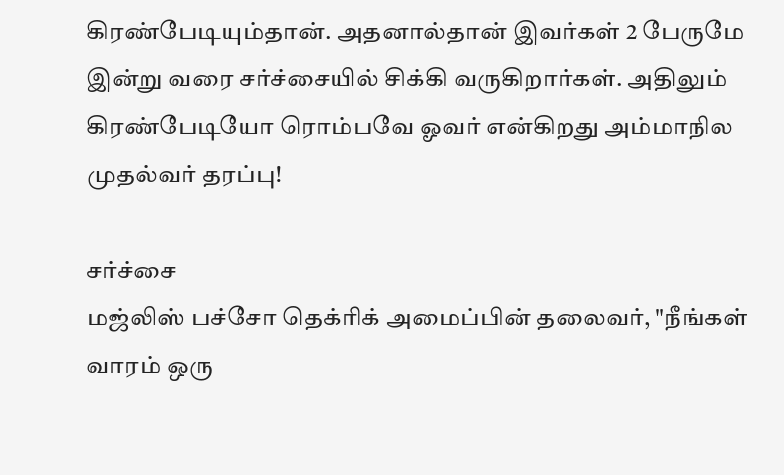கிரண்பேடியும்தான். அதனால்தான் இவர்கள் 2 பேருமே இன்று வரை சர்ச்சையில் சிக்கி வருகிறார்கள். அதிலும் கிரண்பேடியோ ரொம்பவே ஓவர் என்கிறது அம்மாநில முதல்வர் தரப்பு!

சர்ச்சை
மஜ்லிஸ் பச்சோ தெக்ரிக் அமைப்பின் தலைவர், "நீங்கள் வாரம் ஒரு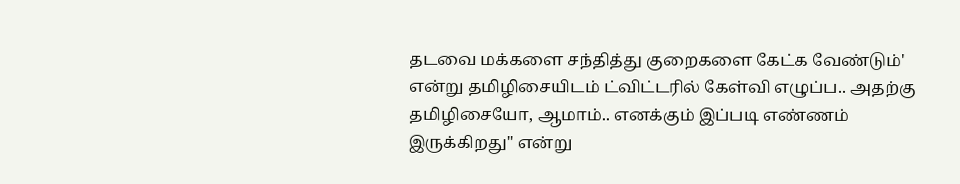தடவை மக்களை சந்தித்து குறைகளை கேட்க வேண்டும்' என்று தமிழிசையிடம் ட்விட்டரில் கேள்வி எழுப்ப.. அதற்கு தமிழிசையோ, ஆமாம்.. எனக்கும் இப்படி எண்ணம் இருக்கிறது" என்று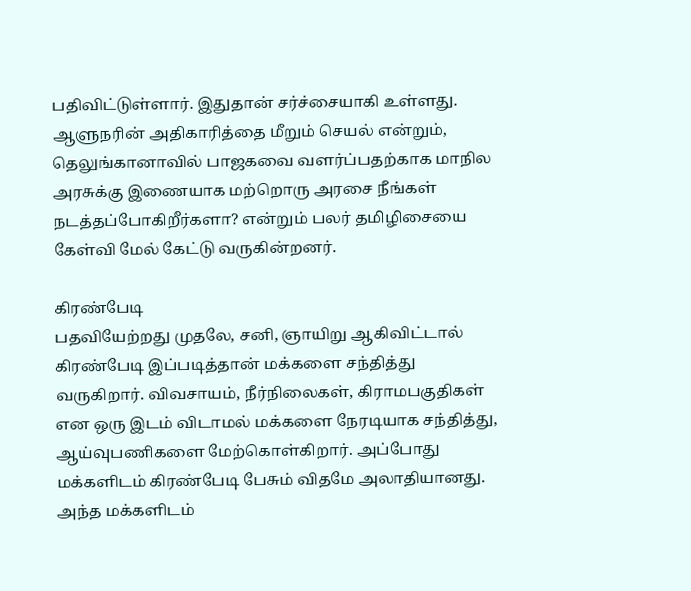பதிவிட்டுள்ளார். இதுதான் சர்ச்சையாகி உள்ளது. ஆளுநரின் அதிகாரித்தை மீறும் செயல் என்றும், தெலுங்கானாவில் பாஜகவை வளர்ப்பதற்காக மாநில அரசுக்கு இணையாக மற்றொரு அரசை நீங்கள் நடத்தப்போகிறீர்களா? என்றும் பலர் தமிழிசையை கேள்வி மேல் கேட்டு வருகின்றனர்.

கிரண்பேடி
பதவியேற்றது முதலே, சனி, ஞாயிறு ஆகிவிட்டால் கிரண்பேடி இப்படித்தான் மக்களை சந்தித்து வருகிறார். விவசாயம், நீர்நிலைகள், கிராமபகுதிகள் என ஒரு இடம் விடாமல் மக்களை நேரடியாக சந்தித்து, ஆய்வுபணிகளை மேற்கொள்கிறார். அப்போது மக்களிடம் கிரண்பேடி பேசும் விதமே அலாதியானது. அந்த மக்களிடம்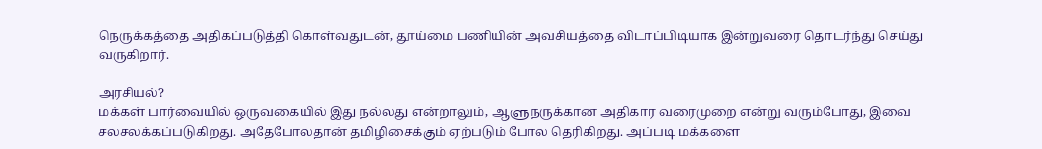நெருக்கத்தை அதிகப்படுத்தி கொள்வதுடன், தூய்மை பணியின் அவசியத்தை விடாப்பிடியாக இன்றுவரை தொடர்ந்து செய்து வருகிறார்.

அரசியல்?
மக்கள் பார்வையில் ஒருவகையில் இது நல்லது என்றாலும், ஆளுநருக்கான அதிகார வரைமுறை என்று வரும்போது, இவை சலசலக்கப்படுகிறது. அதேபோலதான் தமிழிசைக்கும் ஏற்படும் போல தெரிகிறது. அப்படி மக்களை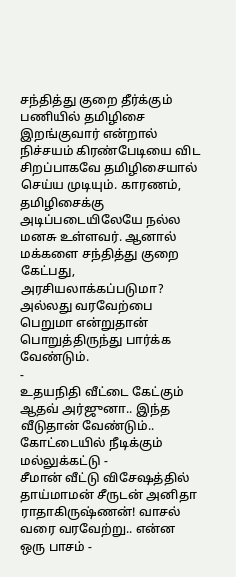சந்தித்து குறை தீர்க்கும் பணியில் தமிழிசை இறங்குவார் என்றால் நிச்சயம் கிரண்பேடியை விட சிறப்பாகவே தமிழிசையால் செய்ய முடியும். காரணம், தமிழிசைக்கு அடிப்படையிலேயே நல்ல மனசு உள்ளவர். ஆனால் மக்களை சந்தித்து குறை கேட்பது, அரசியலாக்கப்படுமா? அல்லது வரவேற்பை பெறுமா என்றுதான் பொறுத்திருந்து பார்க்க வேண்டும்.
-
உதயநிதி வீட்டை கேட்கும் ஆதவ் அர்ஜுனா.. இந்த வீடுதான் வேண்டும்.. கோட்டையில் நீடிக்கும் மல்லுக்கட்டு -
சீமான் வீட்டு விசேஷத்தில் தாய்மாமன் சீருடன் அனிதா ராதாகிருஷ்ணன்! வாசல் வரை வரவேற்று.. என்ன ஒரு பாசம் -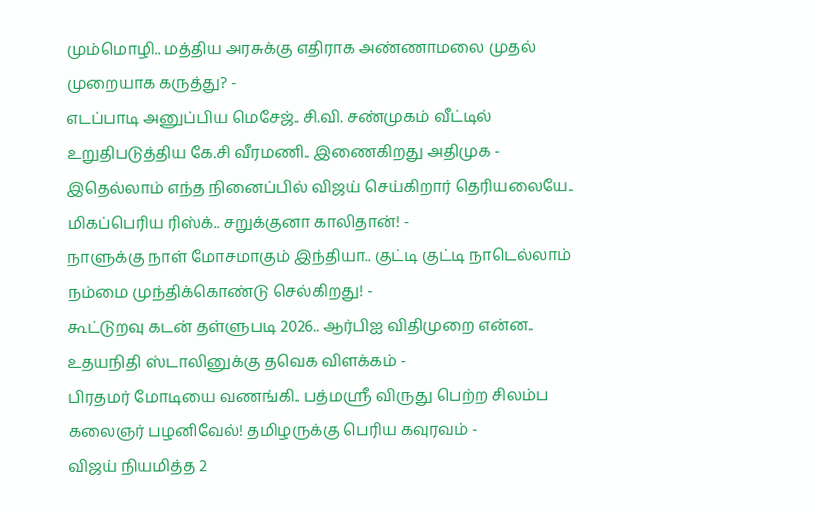மும்மொழி.. மத்திய அரசுக்கு எதிராக அண்ணாமலை முதல் முறையாக கருத்து? -
எடப்பாடி அனுப்பிய மெசேஜ்.. சி.வி. சண்முகம் வீட்டில் உறுதிபடுத்திய கே.சி வீரமணி.. இணைகிறது அதிமுக -
இதெல்லாம் எந்த நினைப்பில் விஜய் செய்கிறார் தெரியலையே.. மிகப்பெரிய ரிஸ்க்.. சறுக்குனா காலிதான்! -
நாளுக்கு நாள் மோசமாகும் இந்தியா.. குட்டி குட்டி நாடெல்லாம் நம்மை முந்திக்கொண்டு செல்கிறது! -
கூட்டுறவு கடன் தள்ளுபடி 2026.. ஆர்பிஐ விதிமுறை என்ன.. உதயநிதி ஸ்டாலினுக்கு தவெக விளக்கம் -
பிரதமர் மோடியை வணங்கி.. பத்மஸ்ரீ விருது பெற்ற சிலம்ப கலைஞர் பழனிவேல்! தமிழருக்கு பெரிய கவுரவம் -
விஜய் நியமித்த 2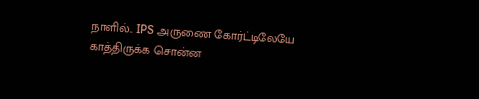நாளில்.. IPS அருணை கோர்ட்டிலேயே காத்திருக்க சொன்ன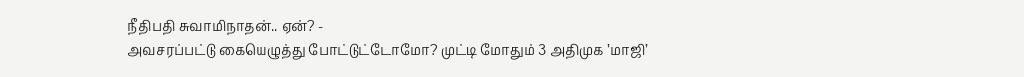நீதிபதி சுவாமிநாதன்.. ஏன்? -
அவசரப்பட்டு கையெழுத்து போட்டுட்டோமோ? முட்டி மோதும் 3 அதிமுக ’மாஜி’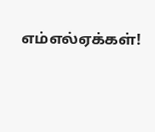எம்எல்ஏக்கள்!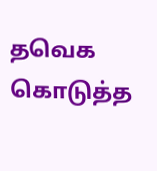தவெக கொடுத்த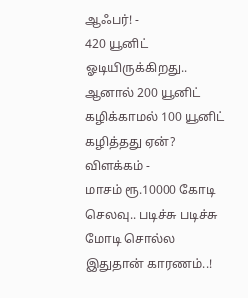ஆஃபர்! -
420 யூனிட் ஓடியிருக்கிறது.. ஆனால் 200 யூனிட் கழிக்காமல் 100 யூனிட் கழித்தது ஏன்? விளக்கம் -
மாசம் ரூ.10000 கோடி செலவு.. படிச்சு படிச்சு மோடி சொல்ல இதுதான் காரணம்..!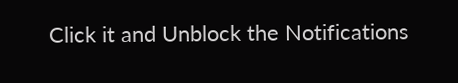Click it and Unblock the Notifications